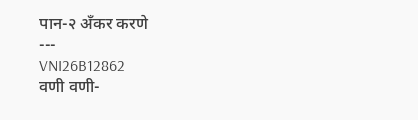पान-२ ॲंकर करणे
---
VNI26B12862
वणी वणी-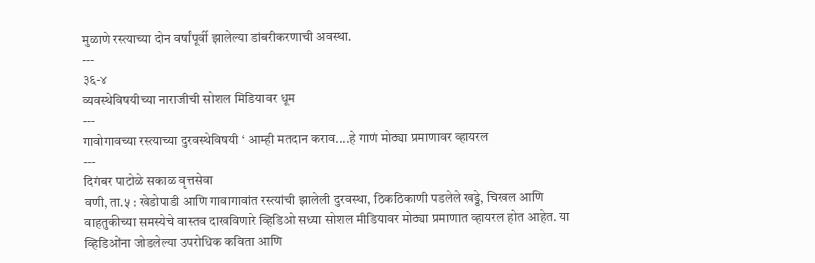मुळाणे रस्त्याच्या दोन वर्षांपूर्वी झालेल्या डांबरीकरणाची अवस्था.
---
३६-४
व्यवस्थेविषयीच्या नाराजीची सोशल मिडियावर धूम
---
गावोगावच्या रस्त्याच्या दुरवस्थेविषयी ‘ आम्ही मतदान कराव....हे गाणं मोठ्या प्रमाणावर व्हायरल
---
दिगंबर पाटोळे सकाळ वृत्तसेवा
वणी, ता.५ : खेडोपाडी आणि गावागावांत रस्त्यांची झालेली दुरवस्था, ठिकठिकाणी पडलेले खड्डे, चिखल आणि वाहतुकीच्या समस्येचे वास्तव दाखविणारे व्हिडिओ सध्या सोशल मीडियावर मोठ्या प्रमाणात व्हायरल होत आहेत. या व्हिडिओंना जोडलेल्या उपरोधिक कविता आणि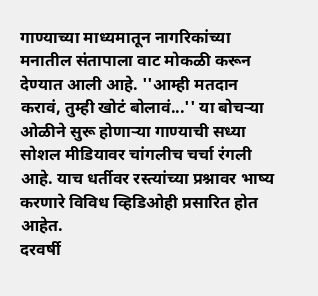गाण्याच्या माध्यमातून नागरिकांच्या मनातील संतापाला वाट मोकळी करून देण्यात आली आहे. ''आम्ही मतदान करावं, तुम्ही खोटं बोलावं...'' या बोचऱ्या ओळीने सुरू होणाऱ्या गाण्याची सध्या सोशल मीडियावर चांगलीच चर्चा रंगली आहे. याच धर्तीवर रस्त्यांच्या प्रश्नावर भाष्य करणारे विविध व्हिडिओही प्रसारित होत आहेत.
दरवर्षी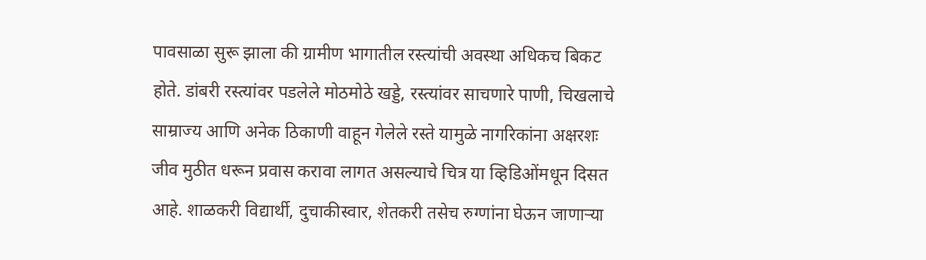पावसाळा सुरू झाला की ग्रामीण भागातील रस्त्यांची अवस्था अधिकच बिकट होते. डांबरी रस्त्यांवर पडलेले मोठमोठे खड्डे, रस्त्यांवर साचणारे पाणी, चिखलाचे साम्राज्य आणि अनेक ठिकाणी वाहून गेलेले रस्ते यामुळे नागरिकांना अक्षरशः जीव मुठीत धरून प्रवास करावा लागत असल्याचे चित्र या व्हिडिओंमधून दिसत आहे. शाळकरी विद्यार्थी, दुचाकीस्वार, शेतकरी तसेच रुग्णांना घेऊन जाणाऱ्या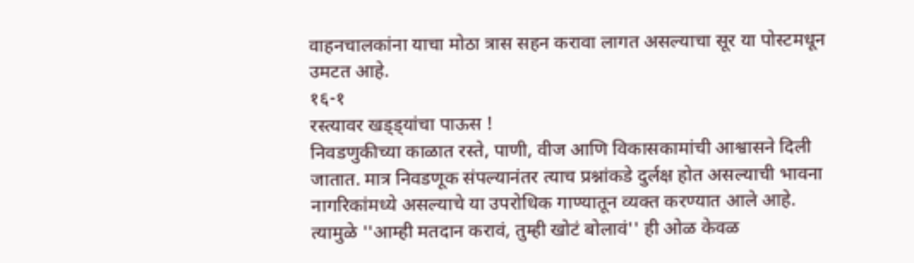वाहनचालकांना याचा मोठा त्रास सहन करावा लागत असल्याचा सूर या पोस्टमधून उमटत आहे.
१६-१
रस्त्यावर खड्ड्यांचा पाऊस !
निवडणुकीच्या काळात रस्ते, पाणी, वीज आणि विकासकामांची आश्वासने दिली जातात. मात्र निवडणूक संपल्यानंतर त्याच प्रश्नांकडे दुर्लक्ष होत असल्याची भावना नागरिकांमध्ये असल्याचे या उपरोधिक गाण्यातून व्यक्त करण्यात आले आहे. त्यामुळे ''आम्ही मतदान करावं, तुम्ही खोटं बोलावं'' ही ओळ केवळ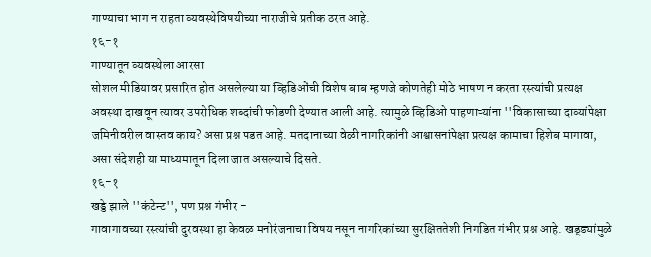गाण्याचा भाग न राहता व्यवस्थेविषयीच्या नाराजीचे प्रतीक ठरत आहे.
१६-१
गाण्यातून व्यवस्थेला आरसा
सोशल मीडियावर प्रसारित होत असलेल्या या व्हिडिओंची विशेष बाब म्हणजे कोणतेही मोठे भाषण न करता रस्त्यांची प्रत्यक्ष अवस्था दाखवून त्यावर उपरोधिक शब्दांची फोडणी देण्यात आली आहे. त्यामुळे व्हिडिओ पाहणाऱ्यांना ''विकासाच्या दाव्यांपेक्षा जमिनीवरील वास्तव काय? असा प्रश्न पडत आहे. मतदानाच्या वेळी नागरिकांनी आश्वासनांपेक्षा प्रत्यक्ष कामाचा हिशेब मागावा, असा संदेशही या माध्यमातून दिला जात असल्याचे दिसते.
१६-१
खड्डे झाले ''कंटेन्ट'', पण प्रश्न गंभीर -
गावागावच्या रस्त्यांची दुरवस्था हा केवळ मनोरंजनाचा विषय नसून नागरिकांच्या सुरक्षिततेशी निगडित गंभीर प्रश्न आहे. खड्ड्यांमुळे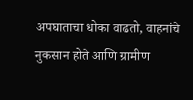अपघाताचा धोका वाढतो, वाहनांचे नुकसान होते आणि ग्रामीण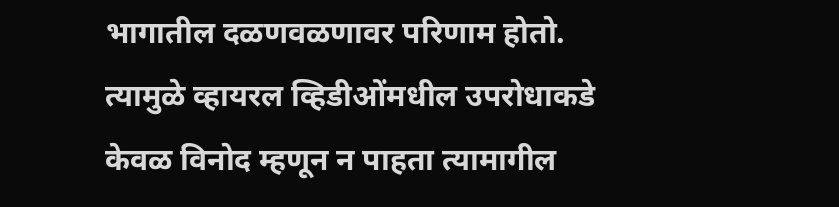भागातील दळणवळणावर परिणाम होतो. त्यामुळे व्हायरल व्हिडीओंमधील उपरोधाकडे केवळ विनोद म्हणून न पाहता त्यामागील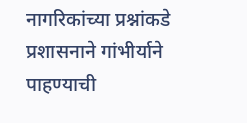नागरिकांच्या प्रश्नांकडे प्रशासनाने गांभीर्याने पाहण्याची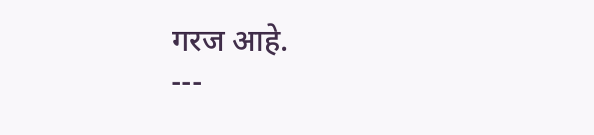गरज आहे.
---